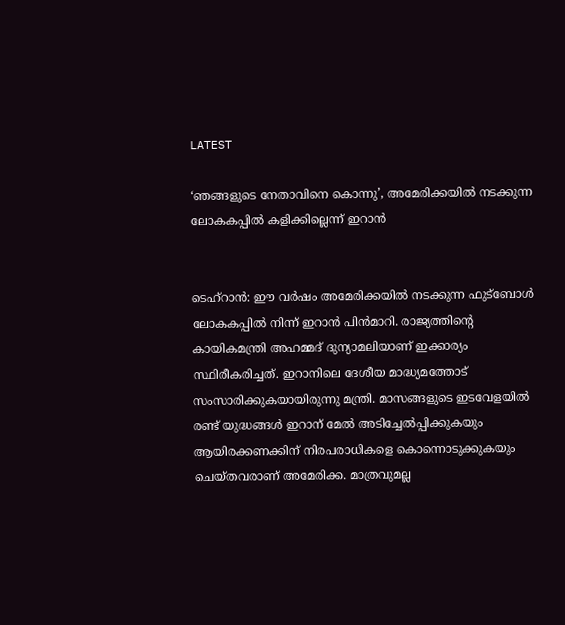LATEST

‘ഞങ്ങളുടെ നേതാവിനെ കൊന്നു’, അമേരിക്കയില്‍ നടക്കുന്ന ലോകകപ്പില്‍ കളിക്കില്ലെന്ന് ഇറാന്‍


ടെഹ്‌റാന്‍: ഈ വര്‍ഷം അമേരിക്കയില്‍ നടക്കുന്ന ഫുട്‌ബോള്‍ ലോകകപ്പില്‍ നിന്ന് ഇറാന്‍ പിന്‍മാറി. രാജ്യത്തിന്റെ കായികമന്ത്രി അഹമ്മദ് ദുന്യാമലിയാണ് ഇക്കാര്യം സ്ഥിരീകരിച്ചത്. ഇറാനിലെ ദേശീയ മാദ്ധ്യമത്തോട് സംസാരിക്കുകയായിരുന്നു മന്ത്രി. മാസങ്ങളുടെ ഇടവേളയില്‍ രണ്ട് യുദ്ധങ്ങള്‍ ഇറാന് മേല്‍ അടിച്ചേല്‍പ്പിക്കുകയും ആയിരക്കണക്കിന് നിരപരാധികളെ കൊന്നൊടുക്കുകയും ചെയ്തവരാണ് അമേരിക്ക. മാത്രവുമല്ല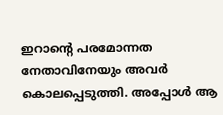ഇറാന്റെ പരമോന്നത നേതാവിനേയും അവര്‍ കൊലപ്പെടുത്തി. അപ്പോള്‍ ആ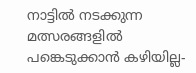നാട്ടില്‍ നടക്കുന്ന മത്സരങ്ങളില്‍ പങ്കെടുക്കാന്‍ കഴിയില്ല-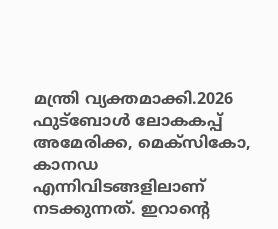മന്ത്രി വ്യക്തമാക്കി.2026 ഫുട്‌ബോള്‍ ലോകകപ്പ് അമേരിക്ക, മെക്‌സികോ, കാനഡ എന്നിവിടങ്ങളിലാണ് നടക്കുന്നത്. ഇറാന്റെ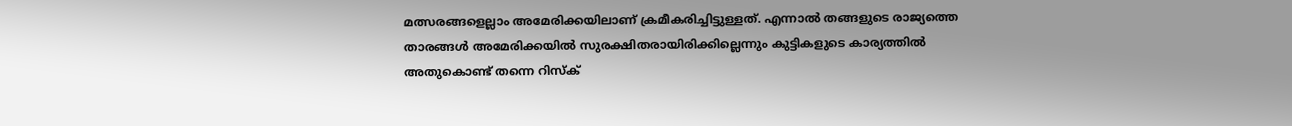മത്സരങ്ങളെല്ലാം അമേരിക്കയിലാണ് ക്രമീകരിച്ചിട്ടുള്ളത്. എന്നാല്‍ തങ്ങളുടെ രാജ്യത്തെ താരങ്ങള്‍ അമേരിക്കയില്‍ സുരക്ഷിതരായിരിക്കില്ലെന്നും കുട്ടികളുടെ കാര്യത്തില്‍ അതുകൊണ്ട് തന്നെ റിസ്‌ക്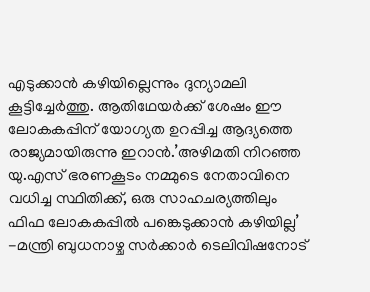എടുക്കാന്‍ കഴിയില്ലെന്നും ദുന്യാമലി കൂട്ടിച്ചേര്‍ത്തു. ആതിഥേയര്‍ക്ക് ശേഷം ഈ ലോകകപ്പിന് യോഗ്യത ഉറപ്പിച്ച ആദ്യത്തെ രാജ്യമായിരുന്നു ഇറാന്‍.’അഴിമതി നിറഞ്ഞ യു.എസ് ഭരണകൂടം നമ്മുടെ നേതാവിനെ വധിച്ച സ്ഥിതിക്ക്, ഒരു സാഹചര്യത്തിലും ഫിഫ ലോകകപ്പില്‍ പങ്കെടുക്കാന്‍ കഴിയില്ല’ -മന്ത്രി ബുധനാഴ്ച സര്‍ക്കാര്‍ ടെലിവിഷനോട്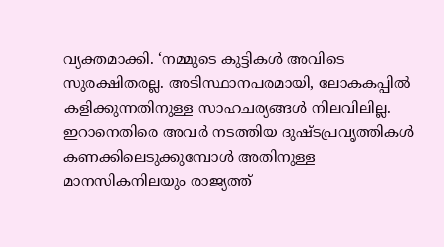വ്യക്തമാക്കി. ‘നമ്മുടെ കുട്ടികള്‍ അവിടെ സുരക്ഷിതരല്ല. അടിസ്ഥാനപരമായി, ലോകകപ്പില്‍ കളിക്കുന്നതിനുള്ള സാഹചര്യങ്ങള്‍ നിലവിലില്ല. ഇറാനെതിരെ അവര്‍ നടത്തിയ ദുഷ്ടപ്രവൃത്തികള്‍ കണക്കിലെടുക്കുമ്പോള്‍ അതിനുള്ള മാനസികനിലയും രാജ്യത്ത്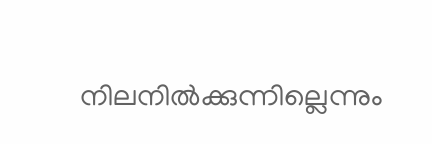നിലനില്‍ക്കുന്നില്ലെന്നും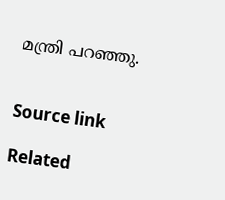മന്ത്രി പറഞ്ഞു.


Source link

Related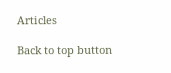Articles

Back to top button